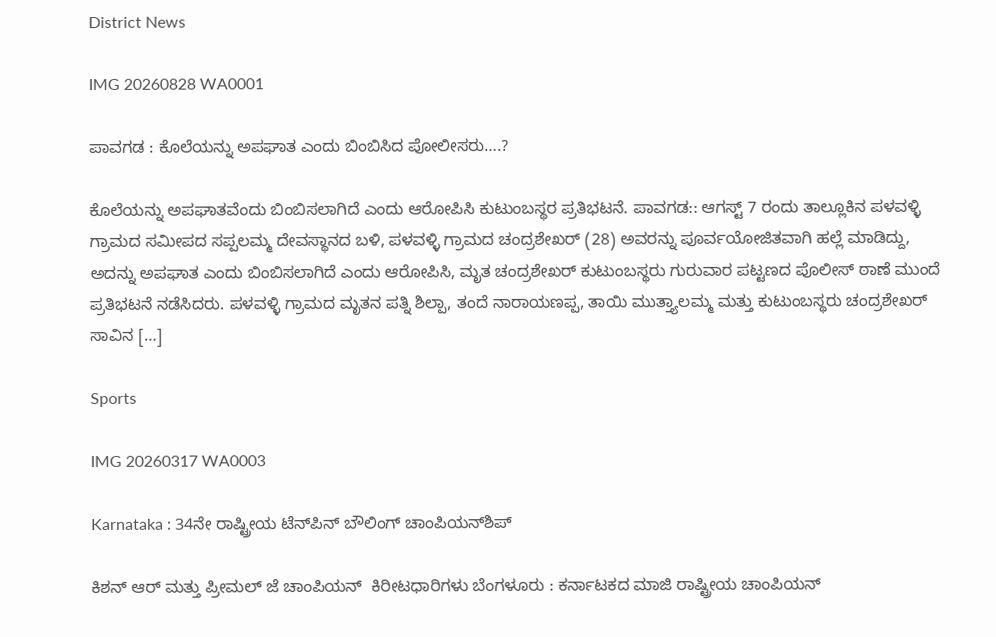District News

IMG 20260828 WA0001

ಪಾವಗಡ : ಕೊಲೆಯನ್ನು ಅಪಘಾತ ಎಂದು ಬಿಂಬಿಸಿದ ಪೋಲೀಸರು….?

ಕೊಲೆಯನ್ನು ಅಪಘಾತವೆಂದು ಬಿಂಬಿಸಲಾಗಿದೆ ಎಂದು ಆರೋಪಿಸಿ ಕುಟುಂಬಸ್ಥರ ಪ್ರತಿಭಟನೆ. ಪಾವಗಡ:: ಆಗಸ್ಟ್ 7 ರಂದು ತಾಲ್ಲೂಕಿನ ಪಳವಳ್ಳಿ ಗ್ರಾಮದ ಸಮೀಪದ ಸಪ್ಪಲಮ್ಮ ದೇವಸ್ಥಾನದ ಬಳಿ, ಪಳವಳ್ಳಿ ಗ್ರಾಮದ ಚಂದ್ರಶೇಖರ್ (28) ಅವರನ್ನು ಪೂರ್ವಯೋಜಿತವಾಗಿ ಹಲ್ಲೆ ಮಾಡಿದ್ದು, ಅದನ್ನು ಅಪಘಾತ ಎಂದು ಬಿಂಬಿಸಲಾಗಿದೆ ಎಂದು ಆರೋಪಿಸಿ, ಮೃತ ಚಂದ್ರಶೇಖರ್ ಕುಟುಂಬಸ್ಥರು ಗುರುವಾರ ಪಟ್ಟಣದ ಪೊಲೀಸ್ ಠಾಣೆ ಮುಂದೆ ಪ್ರತಿಭಟನೆ ನಡೆಸಿದರು. ಪಳವಳ್ಳಿ ಗ್ರಾಮದ ಮೃತನ ಪತ್ನಿ ಶಿಲ್ಪಾ, ತಂದೆ ನಾರಾಯಣಪ್ಪ, ತಾಯಿ ಮುತ್ತ್ಯಾಲಮ್ಮ ಮತ್ತು ಕುಟುಂಬಸ್ಥರು ಚಂದ್ರಶೇಖರ್ ಸಾವಿನ […]

Sports

IMG 20260317 WA0003

Karnataka : 34ನೇ ರಾಷ್ಟ್ರೀಯ ಟೆನ್‌ಪಿನ್ ಬೌಲಿಂಗ್ ಚಾಂಪಿಯನ್‌ಶಿಪ್

ಕಿಶನ್ ಆರ್ ಮತ್ತು ಪ್ರೀಮಲ್ ಜೆ ಚಾಂಪಿಯನ್  ಕಿರೀಟಧಾರಿಗಳು ಬೆಂಗಳೂರು : ಕರ್ನಾಟಕದ ಮಾಜಿ ರಾಷ್ಟ್ರೀಯ ಚಾಂಪಿಯನ್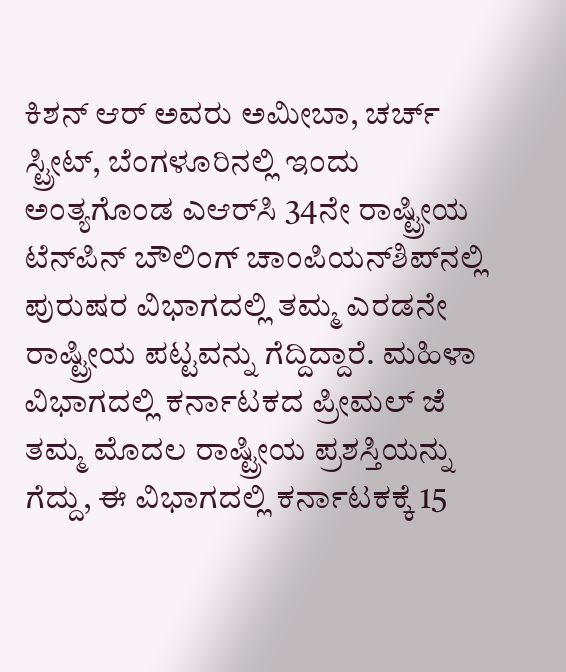ಕಿಶನ್ ಆರ್ ಅವರು ಅಮೀಬಾ, ಚರ್ಚ್ ಸ್ಟ್ರೀಟ್, ಬೆಂಗಳೂರಿನಲ್ಲಿ ಇಂದು ಅಂತ್ಯಗೊಂಡ ಎಆರ್‌ಸಿ 34ನೇ ರಾಷ್ಟ್ರೀಯ ಟೆನ್‌ಪಿನ್ ಬೌಲಿಂಗ್ ಚಾಂಪಿಯನ್‌ಶಿಪ್‌ನಲ್ಲಿ ಪುರುಷರ ವಿಭಾಗದಲ್ಲಿ ತಮ್ಮ ಎರಡನೇ ರಾಷ್ಟ್ರೀಯ ಪಟ್ಟವನ್ನು ಗೆದ್ದಿದ್ದಾರೆ. ಮಹಿಳಾ ವಿಭಾಗದಲ್ಲಿ ಕರ್ನಾಟಕದ ಪ್ರೀಮಲ್ ಜೆ ತಮ್ಮ ಮೊದಲ ರಾಷ್ಟ್ರೀಯ ಪ್ರಶಸ್ತಿಯನ್ನು ಗೆದ್ದು, ಈ ವಿಭಾಗದಲ್ಲಿ ಕರ್ನಾಟಕಕ್ಕೆ 15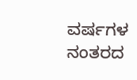ವರ್ಷಗಳ ನಂತರದ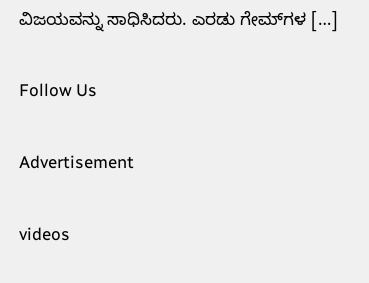ವಿಜಯವನ್ನು ಸಾಧಿಸಿದರು. ಎರಡು ಗೇಮ್‌ಗಳ […]

Follow Us

Advertisement

videos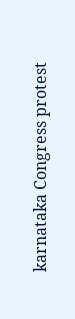karnataka Congress protest